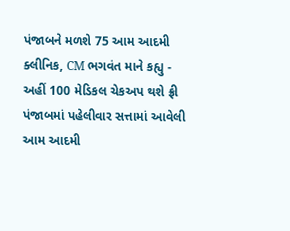પંજાબને મળશે 75 આમ આદમી ક્લીનિક, CM ભગવંત માને કહ્યુ - અહીં 100 મેડિકલ ચેકઅપ થશે ફ્રી
પંજાબમાં પહેલીવાર સત્તામાં આવેલી આમ આદમી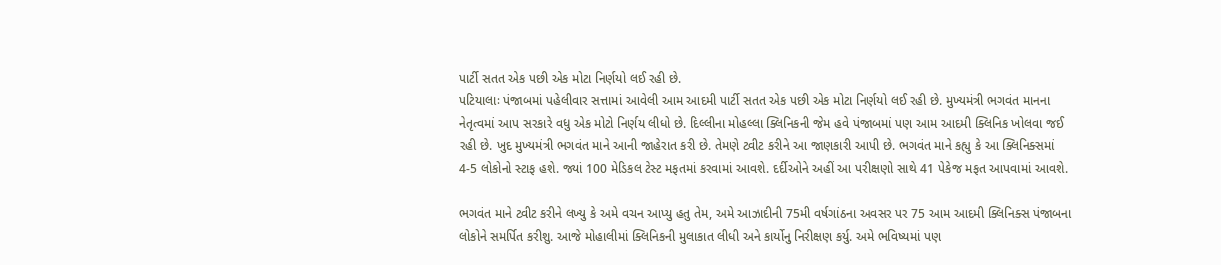પાર્ટી સતત એક પછી એક મોટા નિર્ણયો લઈ રહી છે.
પટિયાલાઃ પંજાબમાં પહેલીવાર સત્તામાં આવેલી આમ આદમી પાર્ટી સતત એક પછી એક મોટા નિર્ણયો લઈ રહી છે. મુખ્યમંત્રી ભગવંત માનના નેતૃત્વમાં આપ સરકારે વધુ એક મોટો નિર્ણય લીધો છે. દિલ્લીના મોહલ્લા ક્લિનિકની જેમ હવે પંજાબમાં પણ આમ આદમી ક્લિનિક ખોલવા જઈ રહી છે. ખુદ મુખ્યમંત્રી ભગવંત માને આની જાહેરાત કરી છે. તેમણે ટ્વીટ કરીને આ જાણકારી આપી છે. ભગવંત માને કહ્યુ કે આ ક્લિનિક્સમાં 4-5 લોકોનો સ્ટાફ હશે. જ્યાં 100 મેડિકલ ટેસ્ટ મફતમાં કરવામાં આવશે. દર્દીઓને અહીં આ પરીક્ષણો સાથે 41 પેકેજ મફત આપવામાં આવશે.

ભગવંત માને ટ્વીટ કરીને લખ્યુ કે અમે વચન આપ્યુ હતુ તેમ, અમે આઝાદીની 75મી વર્ષગાંઠના અવસર પર 75 આમ આદમી ક્લિનિક્સ પંજાબના લોકોને સમર્પિત કરીશુ. આજે મોહાલીમાં ક્લિનિકની મુલાકાત લીધી અને કાર્યોનુ નિરીક્ષણ કર્યુ. અમે ભવિષ્યમાં પણ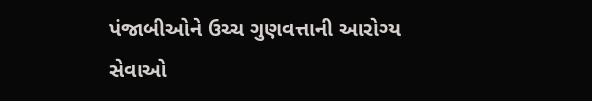પંજાબીઓને ઉચ્ચ ગુણવત્તાની આરોગ્ય સેવાઓ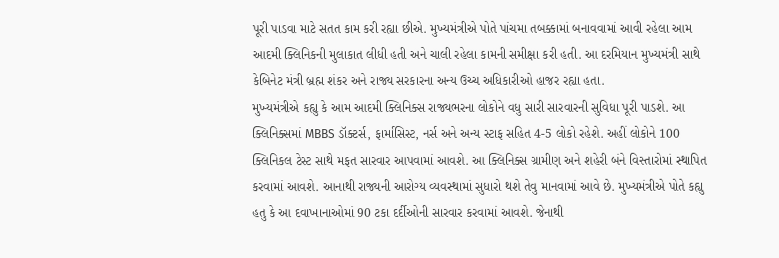પૂરી પાડવા માટે સતત કામ કરી રહ્યા છીએ. મુખ્યમંત્રીએ પોતે પાંચમા તબક્કામાં બનાવવામાં આવી રહેલા આમ આદમી ક્લિનિકની મુલાકાત લીધી હતી અને ચાલી રહેલા કામની સમીક્ષા કરી હતી. આ દરમિયાન મુખ્યમંત્રી સાથે કેબિનેટ મંત્રી બ્રહ્મ શંકર અને રાજ્ય સરકારના અન્ય ઉચ્ચ અધિકારીઓ હાજર રહ્યા હતા.
મુખ્યમંત્રીએ કહ્યુ કે આમ આદમી ક્લિનિક્સ રાજ્યભરના લોકોને વધુ સારી સારવારની સુવિધા પૂરી પાડશે. આ ક્લિનિક્સમાં MBBS ડૉક્ટર્સ, ફાર્માસિસ્ટ, નર્સ અને અન્ય સ્ટાફ સહિત 4-5 લોકો રહેશે. અહીં લોકોને 100 ક્લિનિકલ ટેસ્ટ સાથે મફત સારવાર આપવામાં આવશે. આ ક્લિનિક્સ ગ્રામીણ અને શહેરી બંને વિસ્તારોમાં સ્થાપિત કરવામાં આવશે. આનાથી રાજ્યની આરોગ્ય વ્યવસ્થામાં સુધારો થશે તેવુ માનવામાં આવે છે. મુખ્યમંત્રીએ પોતે કહ્યુ હતુ કે આ દવાખાનાઓમાં 90 ટકા દર્દીઓની સારવાર કરવામાં આવશે. જેનાથી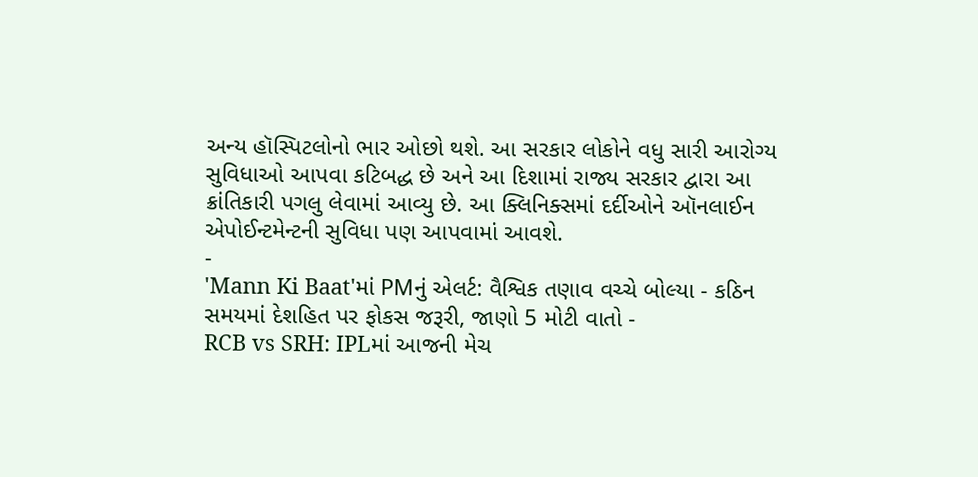અન્ય હૉસ્પિટલોનો ભાર ઓછો થશે. આ સરકાર લોકોને વધુ સારી આરોગ્ય સુવિધાઓ આપવા કટિબદ્ધ છે અને આ દિશામાં રાજ્ય સરકાર દ્વારા આ ક્રાંતિકારી પગલુ લેવામાં આવ્યુ છે. આ ક્લિનિક્સમાં દર્દીઓને ઑનલાઈન એપોઈન્ટમેન્ટની સુવિધા પણ આપવામાં આવશે.
-
'Mann Ki Baat'માં PMનું એલર્ટ: વૈશ્વિક તણાવ વચ્ચે બોલ્યા - કઠિન સમયમાં દેશહિત પર ફોકસ જરૂરી, જાણો 5 મોટી વાતો -
RCB vs SRH: IPLમાં આજની મેચ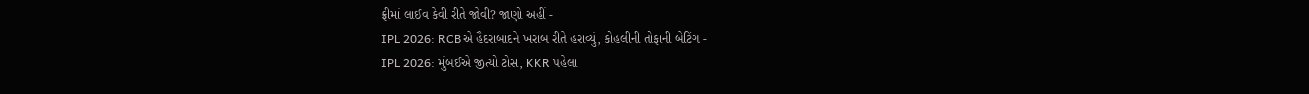ફ્રીમાં લાઈવ કેવી રીતે જોવી? જાણો અહીં -
IPL 2026: RCBએ હૈદરાબાદને ખરાબ રીતે હરાવ્યું, કોહલીની તોફાની બેટિંગ -
IPL 2026: મુંબઈએ જીત્યો ટોસ, KKR પહેલા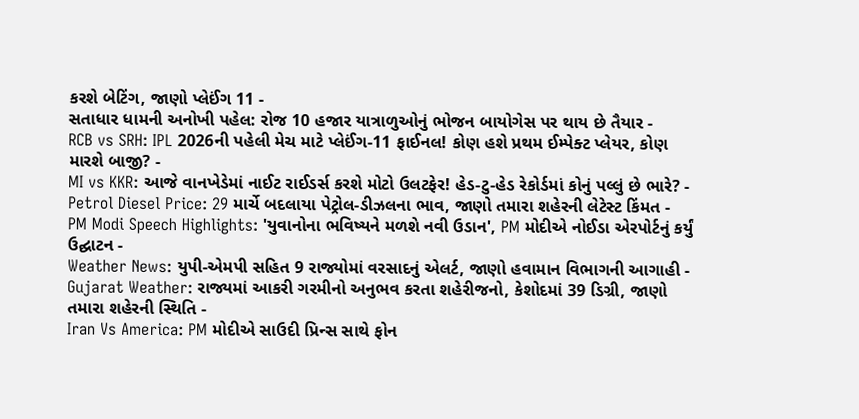કરશે બેટિંગ, જાણો પ્લેઈંગ 11 -
સતાધાર ધામની અનોખી પહેલ: રોજ 10 હજાર યાત્રાળુઓનું ભોજન બાયોગેસ પર થાય છે તૈયાર -
RCB vs SRH: IPL 2026ની પહેલી મેચ માટે પ્લેઈંગ-11 ફાઈનલ! કોણ હશે પ્રથમ ઈમ્પેક્ટ પ્લેયર, કોણ મારશે બાજી? -
MI vs KKR: આજે વાનખેડેમાં નાઈટ રાઈડર્સ કરશે મોટો ઉલટફેર! હેડ-ટુ-હેડ રેકોર્ડમાં કોનું પલ્લું છે ભારે? -
Petrol Diesel Price: 29 માર્ચે બદલાયા પેટ્રોલ-ડીઝલના ભાવ, જાણો તમારા શહેરની લેટેસ્ટ કિંમત -
PM Modi Speech Highlights: 'યુવાનોના ભવિષ્યને મળશે નવી ઉડાન', PM મોદીએ નોઈડા એરપોર્ટનું કર્યું ઉદ્ઘાટન -
Weather News: યુપી-એમપી સહિત 9 રાજ્યોમાં વરસાદનું એલર્ટ, જાણો હવામાન વિભાગની આગાહી -
Gujarat Weather: રાજ્યમાં આકરી ગરમીનો અનુભવ કરતા શહેરીજનો, કેશોદમાં 39 ડિગ્રી, જાણો તમારા શહેરની સ્થિતિ -
Iran Vs America: PM મોદીએ સાઉદી પ્રિન્સ સાથે ફોન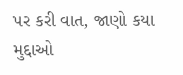પર કરી વાત, જાણો કયા મુદ્દાઓ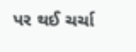પર થઈ ચર્ચા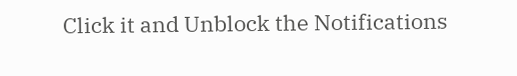Click it and Unblock the Notifications